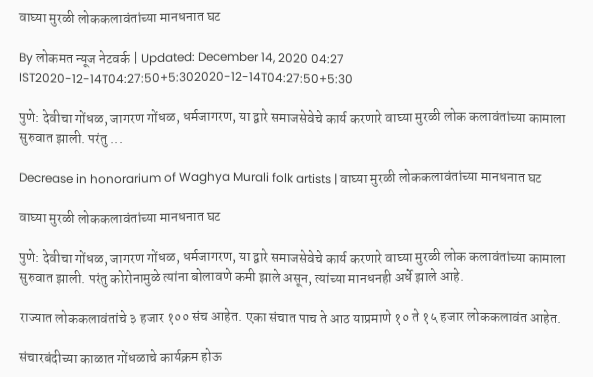वाघ्या मुरळी लोककलावंतांच्या मानधनात घट

By लोकमत न्यूज नेटवर्क | Updated: December 14, 2020 04:27 IST2020-12-14T04:27:50+5:302020-12-14T04:27:50+5:30

पुणे: देवीचा गोंधळ, जागरण गोंधळ, धर्मजागरण, या द्वारे समाजसेवेचे कार्य करणारे वाघ्या मुरळी लोक कलावंतांच्या कामाला सुरुवात झाली. परंतु ...

Decrease in honorarium of Waghya Murali folk artists | वाघ्या मुरळी लोककलावंतांच्या मानधनात घट

वाघ्या मुरळी लोककलावंतांच्या मानधनात घट

पुणे: देवीचा गोंधळ, जागरण गोंधळ, धर्मजागरण, या द्वारे समाजसेवेचे कार्य करणारे वाघ्या मुरळी लोक कलावंतांच्या कामाला सुरुवात झाली. परंतु कोरोनामुळे त्यांना बोलावणे कमी झाले असून, त्यांच्या मानधनही अर्धे झाले आहे.

राज्यात लोककलावंतांचे ३ हजार १०० संच आहेत. एका संचात पाच ते आठ याप्रमाणे १० ते १५ हजार लोककलावंत आहेत.

संचारबंदीच्या काळात गोंधळाचे कार्यक्रम होऊ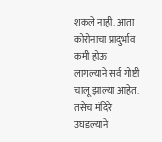शकले नाही. आता कोरोनाचा प्रादुर्भाव कमी होऊ लागल्याने सर्व गोष्टी चालू झाल्या आहेत. तसेच मंदिरे उघडल्याने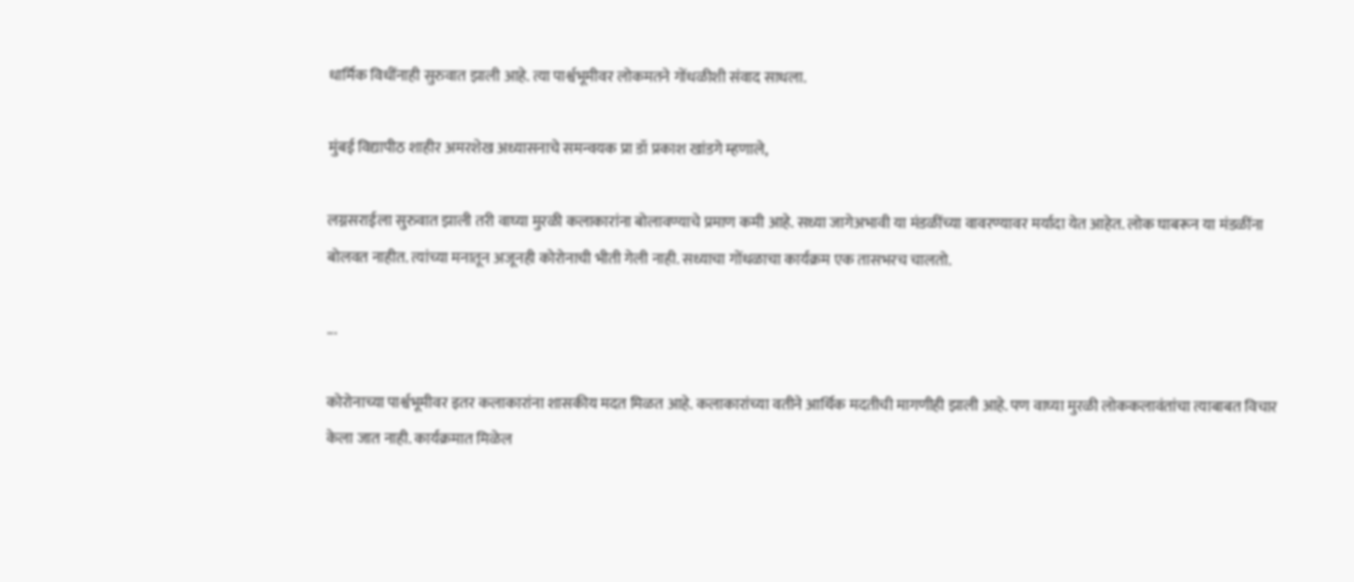धार्मिक विधींनाही सुरुवात झाली आहे. त्या पार्श्वभूमीवर लोकमतने गोंधळीशी संवाद साधला.

मुंबई विद्यापीठ शाहीर अमरशेख अध्यासनाचे समन्वयक प्रा डॉ प्रकाश खांडगे म्हणाले,

लग्नसराईला सुरुवात झाली तरी वाघ्या मुरळी कलाकारांना बोलावण्याचे प्रमाण कमी आहे. सध्या जागेअभावी या मंडळींच्या वावरण्यावर मर्यादा येत आहेत. लोक घाबरून या मंडळींना बोलवत नाहीत. त्यांच्या मनातून अजूनही कोरोनाची भीती गेली नाही. सध्याचा गोंधळाचा कार्यक्रम एक तासभरच चालतो.

...

कोरोनाच्या पार्श्वभूमीवर इतर कलाकारांना शासकीय मदत मिळत आहे. कलाकारांच्या वतीने आर्थिक मदतीची मागणीही झाली आहे. पण वाघ्या मुरळी लोककलावंतांचा त्याबाबत विचार केला जात नाही. कार्यक्रमात मिळेल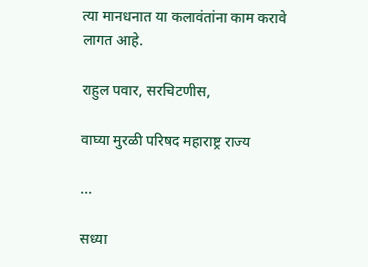त्या मानधनात या कलावंतांना काम करावे लागत आहे.

राहुल पवार, सरचिटणीस,

वाघ्या मुरळी परिषद महाराष्ट्र राज्य

...

सध्या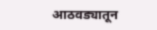आठवड्यातून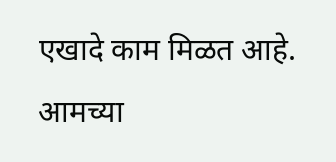एखादे काम मिळत आहे. आमच्या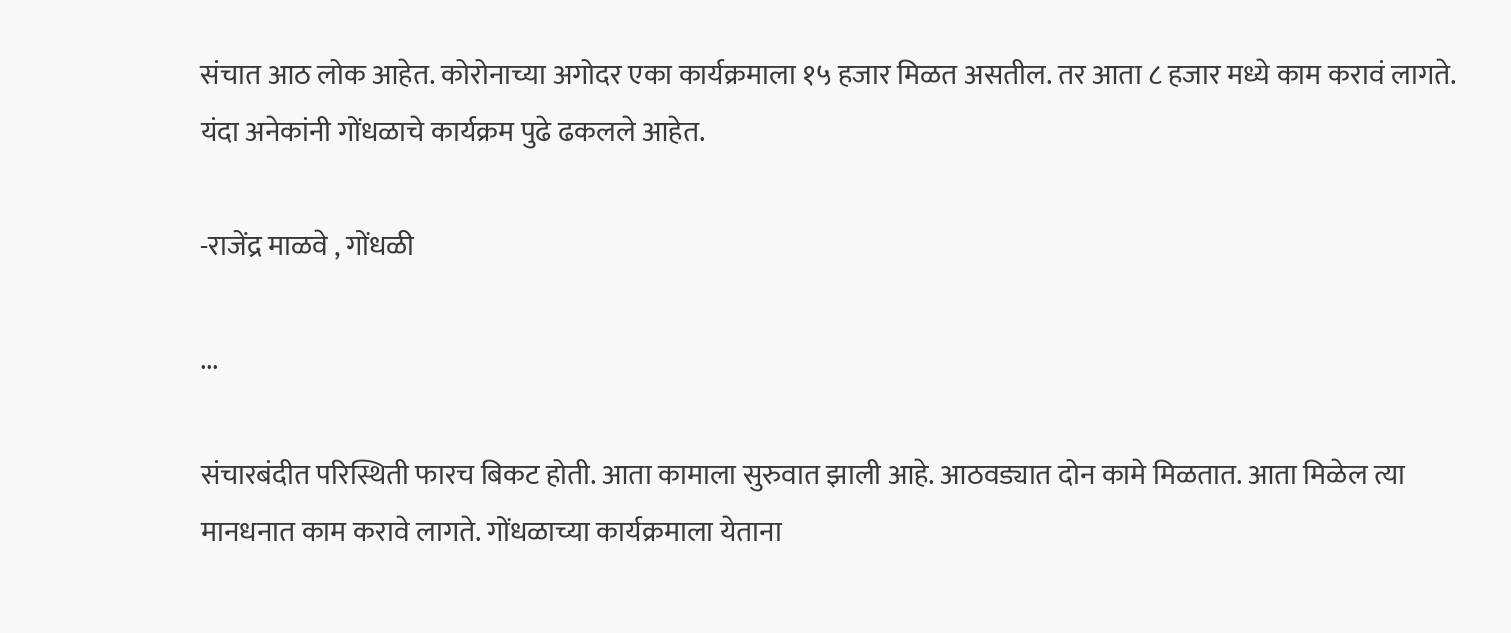संचात आठ लोक आहेत. कोरोनाच्या अगोदर एका कार्यक्रमाला १५ हजार मिळत असतील. तर आता ८ हजार मध्ये काम करावं लागते. यंदा अनेकांनी गोंधळाचे कार्यक्रम पुढे ढकलले आहेत.

-राजेंद्र माळवे , गोंधळी

...

संचारबंदीत परिस्थिती फारच बिकट होती. आता कामाला सुरुवात झाली आहे. आठवड्यात दोन कामे मिळतात. आता मिळेल त्या मानधनात काम करावे लागते. गोंधळाच्या कार्यक्रमाला येताना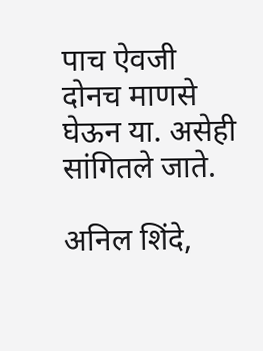पाच ऐवजी दोनच माणसे घेऊन या. असेही सांगितले जाते.

अनिल शिंदे,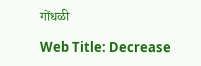गोंधळी

Web Title: Decrease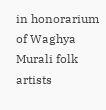in honorarium of Waghya Murali folk artists